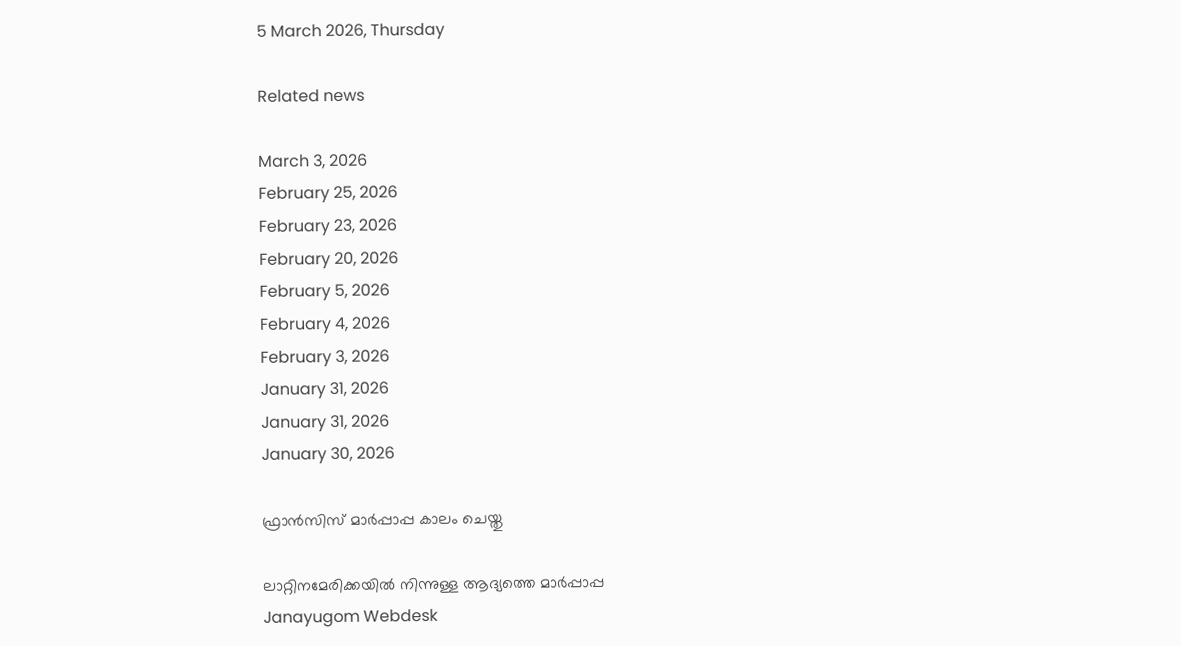5 March 2026, Thursday

Related news

March 3, 2026
February 25, 2026
February 23, 2026
February 20, 2026
February 5, 2026
February 4, 2026
February 3, 2026
January 31, 2026
January 31, 2026
January 30, 2026

ഫ്രാൻസിസ് മാര്‍പ്പാപ്പ കാലം ചെയ്തു

ലാറ്റിനമേരിക്കയിൽ നിന്നുള്ള ആദ്യത്തെ മാര്‍പ്പാപ്പ
Janayugom Webdesk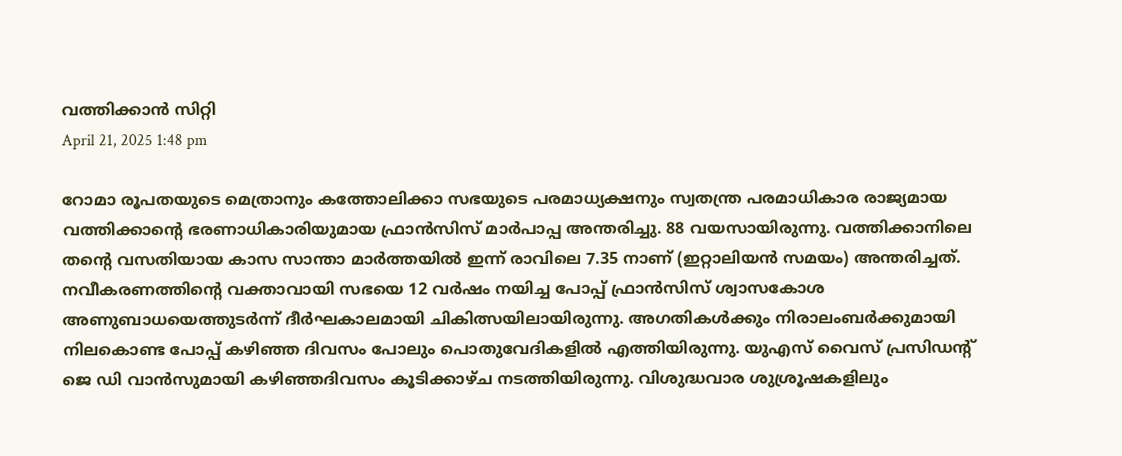വത്തിക്കാൻ സിറ്റി
April 21, 2025 1:48 pm

റോമാ രൂപതയുടെ മെത്രാനും കത്തോലിക്കാ സഭയുടെ പരമാധ്യക്ഷനും സ്വതന്ത്ര പരമാധികാര രാജ്യമായ വത്തിക്കാന്റെ ഭരണാധികാരിയുമായ ഫ്രാൻസിസ് മാര്‍പാപ്പ അന്തരിച്ചു. 88 വയസായിരുന്നു. വത്തിക്കാനിലെ തന്റെ വസതിയായ കാസ സാന്താ മാർത്തയിൽ ഇന്ന് രാവിലെ 7.35 നാണ് (ഇറ്റാലിയൻ സമയം) അന്തരിച്ചത്. നവീകരണത്തിന്റെ വക്താവായി സഭയെ 12 വർഷം നയിച്ച പോപ്പ് ഫ്രാൻസിസ് ശ്വാസകോശ അണുബാധയെത്തുടർന്ന് ദീർഘകാലമായി ചികിത്സയിലായിരുന്നു. അഗതികൾക്കും നിരാലംബർക്കുമായി നിലകൊണ്ട പോപ്പ് കഴിഞ്ഞ ദിവസം പോലും പൊതുവേദികളിൽ എത്തിയിരുന്നു. യുഎസ് വൈസ് പ്രസിഡന്റ് ജെ ഡി വാൻസുമായി കഴിഞ്ഞദിവസം കൂടിക്കാഴ്ച നടത്തിയിരുന്നു. വിശുദ്ധവാര ശുശ്രൂഷകളിലും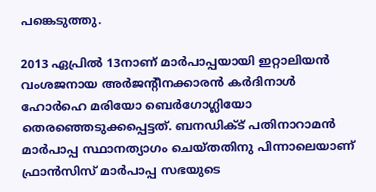പങ്കെടുത്തു.

2013 ഏപ്രിൽ 13നാണ് മാർപാപ്പയായി ഇറ്റാലിയൻ വംശജനായ അർജന്റീനക്കാരൻ കർദിനാൾ ഹോർഹെ മരിയോ ബെർഗോഗ്ലിയോ തെരഞ്ഞെടുക്കപ്പെട്ടത്. ബനഡിക്ട് പതിനാറാമൻ മാർപാപ്പ സ്ഥാനത്യാഗം ചെയ്തതിനു പിന്നാലെയാണ് ഫ്രാൻസിസ് മാർപാപ്പ സഭയുടെ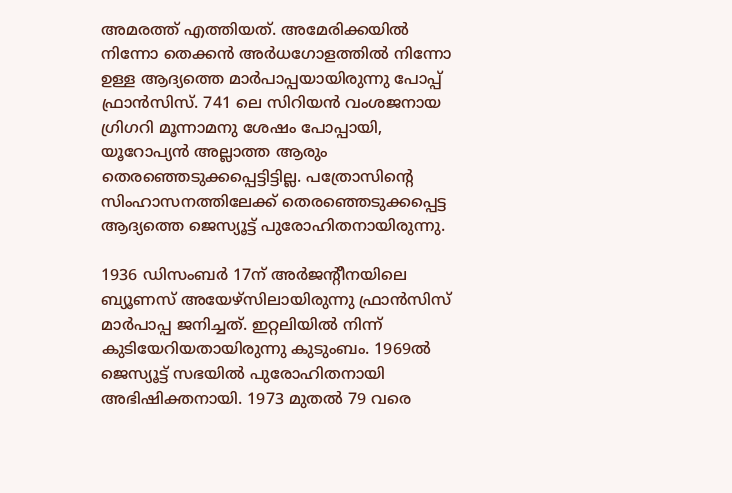അമരത്ത് എത്തിയത്. അമേരിക്കയിൽ നിന്നോ തെക്കൻ അർധഗോളത്തിൽ നിന്നോ ഉള്ള ആദ്യത്തെ മാർപാപ്പയായിരുന്നു പോപ്പ് ഫ്രാൻസിസ്. 741 ലെ സിറിയൻ വംശജനായ ഗ്രിഗറി മൂന്നാമനു ശേഷം പോപ്പായി, യൂറോപ്യൻ അല്ലാത്ത ആരും തെരഞ്ഞെടുക്കപ്പെട്ടിട്ടില്ല. പത്രോസിന്റെ സിംഹാസനത്തിലേക്ക് തെരഞ്ഞെടുക്കപ്പെട്ട ആദ്യത്തെ ജെസ്യൂട്ട് പുരോഹിതനായിരുന്നു.

1936 ഡിസംബര്‍ 17ന് അര്‍ജന്റീനയിലെ ബ്യൂണസ് അയേഴ്സിലായിരുന്നു ഫ്രാന്‍സിസ് മാര്‍പാപ്പ ജനിച്ചത്. ഇറ്റലിയില്‍ നിന്ന് കുടിയേറിയതായിരുന്നു കുടുംബം. 1969ല്‍ ജെസ്യൂട്ട് സഭയില്‍ പുരോഹിതനായി അഭിഷിക്തനായി. 1973 മുതല്‍ 79 വരെ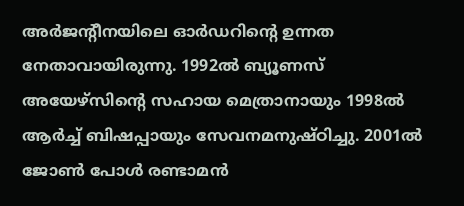അര്‍ജന്റീനയിലെ ഓര്‍ഡറിന്റെ ഉന്നത നേതാവായിരുന്നു. 1992ല്‍ ബ്യൂണസ് അയേഴ്സിന്റെ സഹായ മെത്രാനായും 1998ല്‍ ആര്‍ച്ച് ബിഷപ്പായും സേവനമനുഷ്ഠിച്ചു. 2001ല്‍ ജോണ്‍ പോള്‍ രണ്ടാമന്‍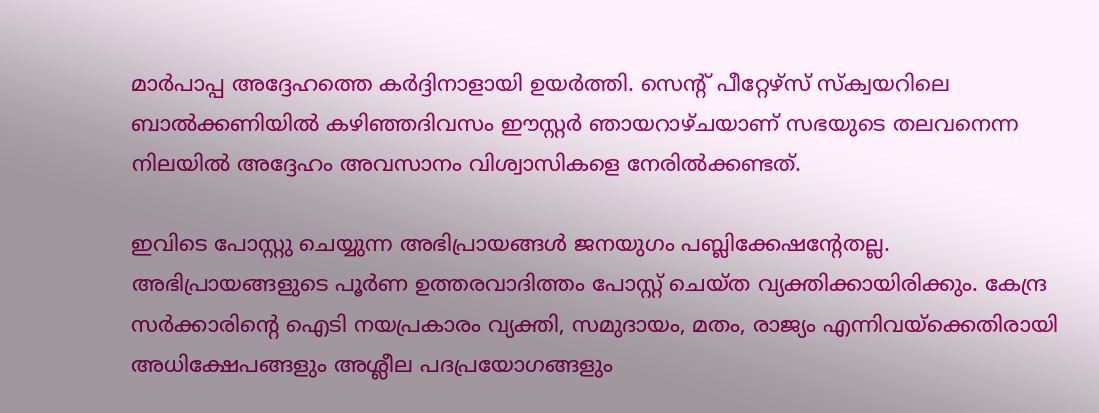മാര്‍പാപ്പ അദ്ദേഹത്തെ കര്‍ദ്ദിനാളായി ഉയര്‍ത്തി. സെന്റ് പീറ്റേഴ്സ് സ്ക്വയറിലെ ബാൽക്കണിയിൽ കഴിഞ്ഞദിവസം ഈസ്റ്റർ ഞായറാഴ്ചയാണ് സഭയുടെ തലവനെന്ന നിലയിൽ അദ്ദേഹം അവസാനം വിശ്വാസികളെ നേരിൽക്കണ്ടത്.

ഇവിടെ പോസ്റ്റു ചെയ്യുന്ന അഭിപ്രായങ്ങള്‍ ജനയുഗം പബ്ലിക്കേഷന്റേതല്ല. അഭിപ്രായങ്ങളുടെ പൂര്‍ണ ഉത്തരവാദിത്തം പോസ്റ്റ് ചെയ്ത വ്യക്തിക്കായിരിക്കും. കേന്ദ്ര സര്‍ക്കാരിന്റെ ഐടി നയപ്രകാരം വ്യക്തി, സമുദായം, മതം, രാജ്യം എന്നിവയ്‌ക്കെതിരായി അധിക്ഷേപങ്ങളും അശ്ലീല പദപ്രയോഗങ്ങളും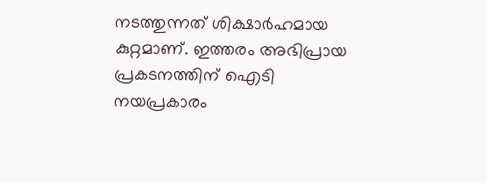നടത്തുന്നത് ശിക്ഷാര്‍ഹമായ കുറ്റമാണ്. ഇത്തരം അഭിപ്രായ പ്രകടനത്തിന് ഐടി നയപ്രകാരം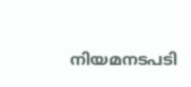നിയമനടപടി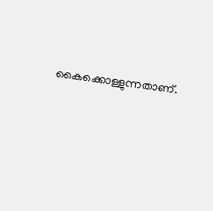കൈക്കൊള്ളുന്നതാണ്.